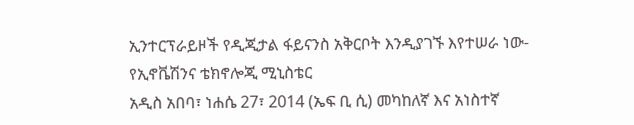ኢንተርፕራይዞች የዲጂታል ፋይናንስ አቅርቦት እንዲያገኙ እየተሠራ ነው- የኢኖቬሽንና ቴክኖሎጂ ሚኒስቴር
አዲስ አበባ፣ ነሐሴ 27፣ 2014 (ኤፍ ቢ ሲ) መካከለኛ እና አነስተኛ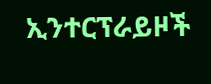ኢንተርፕራይዞች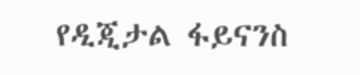የዲጂታል ፋይናንስ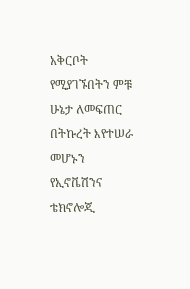አቅርቦት የሚያገኙበትን ምቹ ሁኔታ ለመፍጠር በትኩረት እየተሠራ መሆኑን የኢኖቬሽንና ቴክኖሎጂ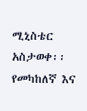ሚኒስቴር አስታወቀ፡፡
የመካከለኛ እና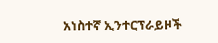አነስተኛ ኢንተርፕራይዞች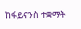ከፋይናንስ ተቋማት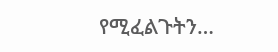የሚፈልጉትን…